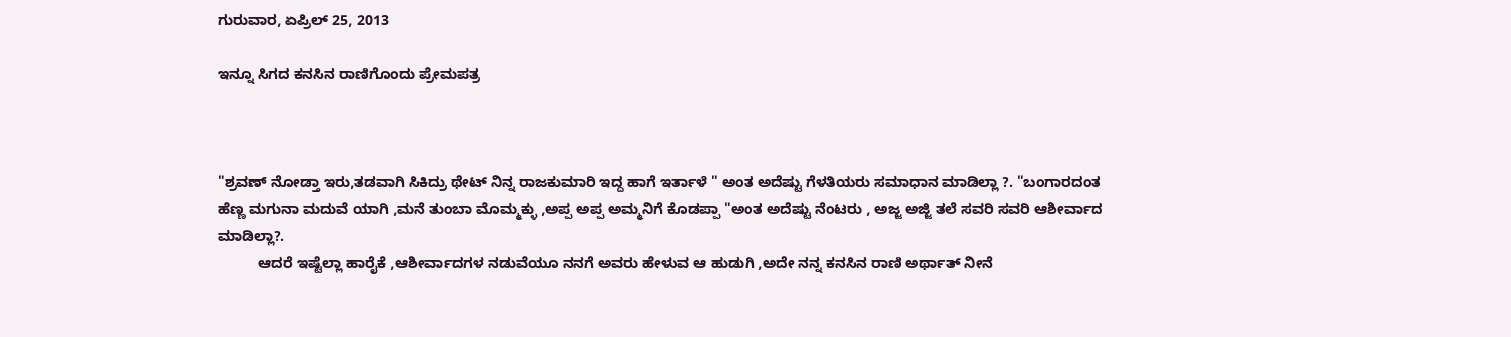ಗುರುವಾರ, ಏಪ್ರಿಲ್ 25, 2013

ಇನ್ನೂ ಸಿಗದ ಕನಸಿನ ರಾಣಿಗೊಂದು ಪ್ರೇಮಪತ್ರ



"ಶ್ರವಣ್ ನೋಡ್ತಾ ಇರು,ತಡವಾಗಿ ಸಿಕಿದ್ರು ಥೇಟ್ ನಿನ್ನ ರಾಜಕುಮಾರಿ ಇದ್ದ ಹಾಗೆ ಇರ್ತಾಳೆ " ಅಂತ ಅದೆಷ್ಟು ಗೆಳತಿಯರು ಸಮಾಧಾನ ಮಾಡಿಲ್ಲಾ ?. "ಬಂಗಾರದಂತ ಹೆಣ್ಣ ಮಗುನಾ ಮದುವೆ ಯಾಗಿ ,ಮನೆ ತುಂಬಾ ಮೊಮ್ಮಕ್ಳು ,ಅಪ್ಪ ಅಪ್ಪ ಅಮ್ಮನಿಗೆ ಕೊಡಪ್ಪಾ "ಅಂತ ಅದೆಷ್ಟು ನೆಂಟರು , ಅಜ್ಜ ಅಜ್ಜಿ ತಲೆ ಸವರಿ ಸವರಿ ಆಶೀರ್ವಾದ ಮಾಡಿಲ್ಲಾ?.
          ಆದರೆ ಇಷ್ಟೆಲ್ಲಾ ಹಾರೈಕೆ ,ಆಶೀರ್ವಾದಗಳ ನಡುವೆಯೂ ನನಗೆ ಅವರು ಹೇಳುವ ಆ ಹುಡುಗಿ ,ಅದೇ ನನ್ನ ಕನಸಿನ ರಾಣಿ ಅರ್ಥಾತ್ ನೀನೆ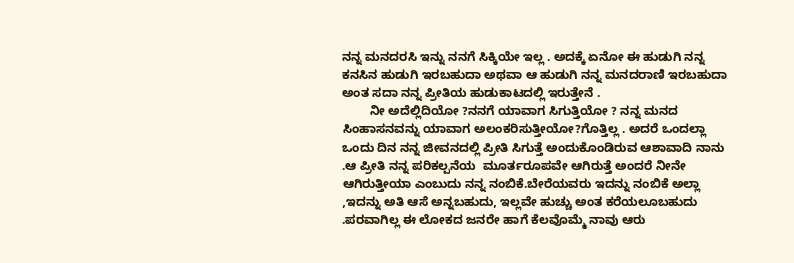ನನ್ನ ಮನದರಸಿ ಇನ್ನು ನನಗೆ ಸಿಕ್ಕಿಯೇ ಇಲ್ಲ . ಅದಕ್ಕೆ ಏನೋ ಈ ಹುಡುಗಿ ನನ್ನ ಕನಸಿನ ಹುಡುಗಿ ಇರಬಹುದಾ ಅಥವಾ ಆ ಹುಡುಗಿ ನನ್ನ ಮನದರಾಣಿ ಇರಬಹುದಾ ಅಂತ ಸದಾ ನನ್ನ ಪ್ರೀತಿಯ ಹುಡುಕಾಟದಲ್ಲಿ ಇರುತ್ತೇನೆ .
        ನೀ ಅದೆಲ್ಲಿದಿಯೋ ?ನನಗೆ ಯಾವಾಗ ಸಿಗುತ್ತಿಯೋ ? ನನ್ನ ಮನದ ಸಿಂಹಾಸನವನ್ನು ಯಾವಾಗ ಅಲಂಕರಿಸುತ್ತೀಯೋ?ಗೊತ್ತಿಲ್ಲ . ಅದರೆ ಒಂದಲ್ಲಾ ಒಂದು ದಿನ ನನ್ನ ಜೀವನದಲ್ಲಿ ಪ್ರೀತಿ ಸಿಗುತ್ತೆ ಅಂದುಕೊಂಡಿರುವ ಆಶಾವಾದಿ ನಾನು .ಆ ಪ್ರೀತಿ ನನ್ನ ಪರಿಕಲ್ಪನೆಯ  ಮೂರ್ತರೂಪವೇ ಆಗಿರುತ್ತೆ ಅಂದರೆ ನೀನೇ ಆಗಿರುತ್ತೀಯಾ ಎಂಬುದು ನನ್ನ ನಂಬಿಕೆ.ಬೇರೆಯವರು ಇದನ್ನು ನಂಬಿಕೆ ಅಲ್ಲಾ ,ಇದನ್ನು ಅತಿ ಆಸೆ ಅನ್ನಬಹುದು, ಇಲ್ಲವೇ ಹುಚ್ಚು ಅಂತ ಕರೆಯಲೂಬಹುದು .ಪರವಾಗಿಲ್ಲ ಈ ಲೋಕದ ಜನರೇ ಹಾಗೆ ಕೆಲವೊಮ್ಮೆ ನಾವು ಆರು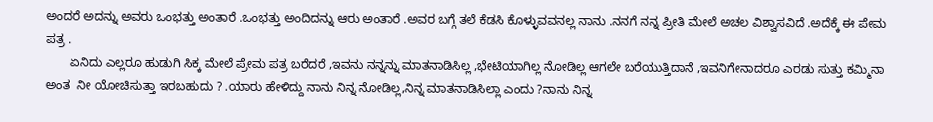ಅಂದರೆ ಅದನ್ನು ಅವರು ಒಂಭತ್ತು ಅಂತಾರೆ .ಒಂಭತ್ತು ಅಂದಿದನ್ನು ಆರು ಅಂತಾರೆ .ಅವರ ಬಗ್ಗೆ ತಲೆ ಕೆಡಸಿ ಕೊಳ್ಳುವವನಲ್ಲ ನಾನು .ನನಗೆ ನನ್ನ ಪ್ರೀತಿ ಮೇಲೆ ಅಚಲ ವಿಶ್ವಾಸವಿದೆ .ಅದೆಕ್ಕೆ ಈ ಪೇಮ ಪತ್ರ .
       ಏನಿದು ಎಲ್ಲರೂ ಹುಡುಗಿ ಸಿಕ್ಕ ಮೇಲೆ ಪ್ರೇಮ ಪತ್ರ ಬರೆದರೆ ,ಇವನು ನನ್ನನ್ನು ಮಾತನಾಡಿಸಿಲ್ಲ ,ಭೇಟಿಯಾಗಿಲ್ಲ ನೋಡಿಲ್ಲ ಆಗಲೇ ಬರೆಯುತ್ತಿದಾನೆ ,ಇವನಿಗೇನಾದರೂ ಎರಡು ಸುತ್ತು ಕಮ್ಮಿನಾ ಅಂತ  ನೀ ಯೋಚಿಸುತ್ತಾ ಇರಬಹುದು ? .ಯಾರು ಹೇಳಿದ್ದು ನಾನು ನಿನ್ನ ನೋಡಿಲ್ಲ,ನಿನ್ನ ಮಾತನಾಡಿಸಿಲ್ಲಾ ಎಂದು ?ನಾನು ನಿನ್ನ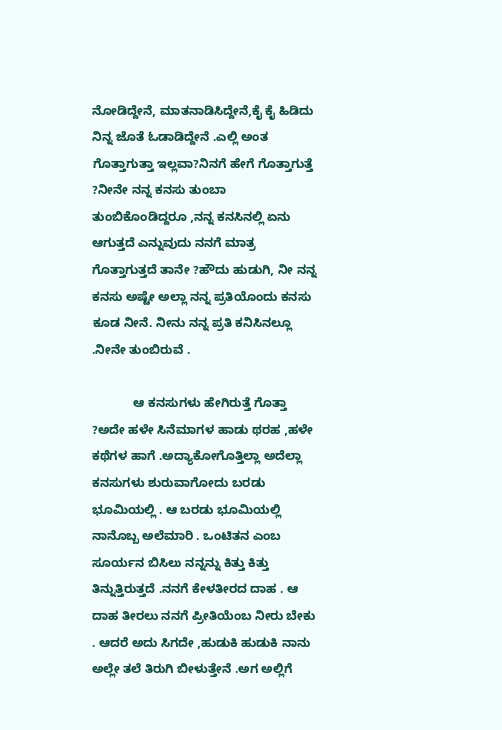ನೋಡಿದ್ದೇನೆ, ಮಾತನಾಡಿಸಿದ್ದೇನೆ,ಕೈ ಕೈ ಹಿಡಿದು ನಿನ್ನ ಜೊತೆ ಓಡಾಡಿದ್ದೇನೆ .ಎಲ್ಲಿ ಅಂತ ಗೊತ್ತಾಗುತ್ತಾ ಇಲ್ಲವಾ?ನಿನಗೆ ಹೇಗೆ ಗೊತ್ತಾಗುತ್ತೆ ?ನೀನೇ ನನ್ನ ಕನಸು ತುಂಬಾ ತುಂಬಿಕೊಂಡಿದ್ದರೂ ,ನನ್ನ ಕನಸಿನಲ್ಲಿ ಏನು ಆಗುತ್ತದೆ ಎನ್ನುವುದು ನನಗೆ ಮಾತ್ರ ಗೊತ್ತಾಗುತ್ತದೆ ತಾನೇ ?ಹೌದು ಹುಡುಗಿ, ನೀ ನನ್ನ ಕನಸು ಅಷ್ಟೇ ಅಲ್ಲಾ ನನ್ನ ಪ್ರತಿಯೊಂದು ಕನಸು ಕೂಡ ನೀನೆ. ನೀನು ನನ್ನ ಪ್ರತಿ ಕನಿಸಿನಲ್ಲೂ .ನೀನೇ ತುಂಬಿರುವೆ .

            ಆ ಕನಸುಗಳು ಹೇಗಿರುತ್ತೆ ಗೊತ್ತಾ ?ಅದೇ ಹಳೇ ಸಿನೆಮಾಗಳ ಹಾಡು ಥರಹ ,ಹಳೇ ಕಥೆಗಳ ಹಾಗೆ .ಅದ್ಯಾಕೋಗೊತ್ತಿಲ್ಲಾ ಅದೆಲ್ಲಾ ಕನಸುಗಳು ಶುರುವಾಗೋದು ಬರಡು ಭೂಮಿಯಲ್ಲಿ . ಆ ಬರಡು ಭೂಮಿಯಲ್ಲಿ ನಾನೊಬ್ಬ ಅಲೆಮಾರಿ . ಒಂಟಿತನ ಎಂಬ ಸೂರ್ಯನ ಬಿಸಿಲು ನನ್ನನ್ನು ಕಿತ್ತು ಕಿತ್ತು ತಿನ್ನುತ್ತಿರುತ್ತದೆ .ನನಗೆ ಕೇಳತೀರದ ದಾಹ . ಆ ದಾಹ ತೀರಲು ನನಗೆ ಪ್ರೀತಿಯೆಂಬ ನೀರು ಬೇಕು . ಆದರೆ ಅದು ಸಿಗದೇ ,ಹುಡುಕಿ ಹುಡುಕಿ ನಾನು ಅಲ್ಲೇ ತಲೆ ತಿರುಗಿ ಬೀಳುತ್ತೇನೆ .ಅಗ ಅಲ್ಲಿಗೆ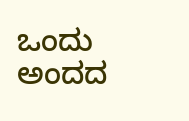ಒಂದು ಅಂದದ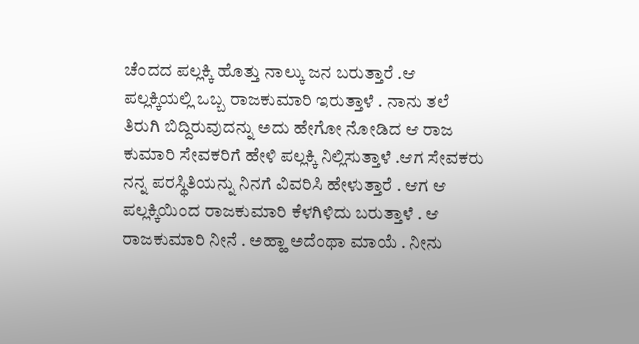ಚೆಂದದ ಪಲ್ಲಕ್ಕಿ ಹೊತ್ತು ನಾಲ್ಕು ಜನ ಬರುತ್ತಾರೆ .ಆ ಪಲ್ಲಕ್ಕಿಯಲ್ಲಿ ಒಬ್ಬ ರಾಜಕುಮಾರಿ ಇರುತ್ತಾಳೆ . ನಾನು ತಲೆ ತಿರುಗಿ ಬಿದ್ದಿರುವುದನ್ನು ಅದು ಹೇಗೋ ನೋಡಿದ ಆ ರಾಜ ಕುಮಾರಿ ಸೇವಕರಿಗೆ ಹೇಳಿ ಪಲ್ಲಕ್ಕಿ ನಿಲ್ಲಿಸುತ್ತಾಳೆ .ಆಗ ಸೇವಕರು ನನ್ನ ಪರಸ್ಥಿತಿಯನ್ನು ನಿನಗೆ ವಿವರಿಸಿ ಹೇಳುತ್ತಾರೆ . ಆಗ ಆ ಪಲ್ಲಕ್ಕಿಯಿಂದ ರಾಜಕುಮಾರಿ ಕೆಳಗಿಳಿದು ಬರುತ್ತಾಳೆ . ಆ ರಾಜಕುಮಾರಿ ನೀನೆ . ಅಹ್ಹಾ ಅದೆಂಥಾ ಮಾಯೆ . ನೀನು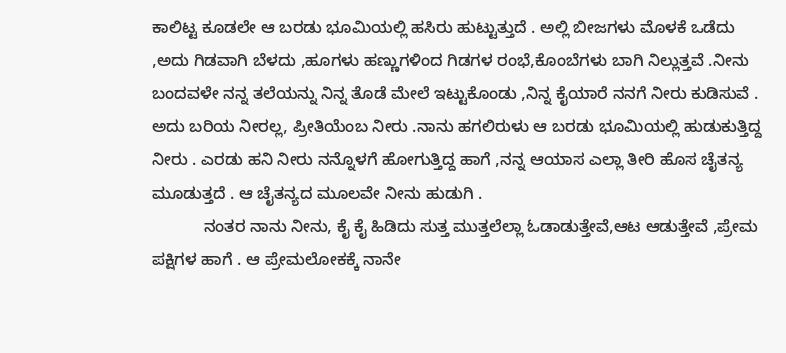ಕಾಲಿಟ್ಟ ಕೂಡಲೇ ಆ ಬರಡು ಭೂಮಿಯಲ್ಲಿ ಹಸಿರು ಹುಟ್ಟುತ್ತುದೆ . ಅಲ್ಲಿ ಬೀಜಗಳು ಮೊಳಕೆ ಒಡೆದು ,ಅದು ಗಿಡವಾಗಿ ಬೆಳದು ,ಹೂಗಳು ಹಣ್ಣುಗಳಿಂದ ಗಿಡಗಳ ರಂಭೆ,ಕೊಂಬೆಗಳು ಬಾಗಿ ನಿಲ್ಲುತ್ತವೆ .ನೀನು ಬಂದವಳೇ ನನ್ನ ತಲೆಯನ್ನು ನಿನ್ನ ತೊಡೆ ಮೇಲೆ ಇಟ್ಟುಕೊಂಡು ,ನಿನ್ನ ಕೈಯಾರೆ ನನಗೆ ನೀರು ಕುಡಿಸುವೆ . ಅದು ಬರಿಯ ನೀರಲ್ಲ, ಪ್ರೀತಿಯೆಂಬ ನೀರು .ನಾನು ಹಗಲಿರುಳು ಆ ಬರಡು ಭೂಮಿಯಲ್ಲಿ ಹುಡುಕುತ್ತಿದ್ದ ನೀರು . ಎರಡು ಹನಿ ನೀರು ನನ್ನೊಳಗೆ ಹೋಗುತ್ತಿದ್ದ ಹಾಗೆ ,ನನ್ನ ಆಯಾಸ ಎಲ್ಲಾ ತೀರಿ ಹೊಸ ಚೈತನ್ಯ ಮೂಡುತ್ತದೆ . ಆ ಚೈತನ್ಯದ ಮೂಲವೇ ನೀನು ಹುಡುಗಿ .
           ನಂತರ ನಾನು ನೀನು, ಕೈ ಕೈ ಹಿಡಿದು ಸುತ್ತ ಮುತ್ತಲೆಲ್ಲಾ ಓಡಾಡುತ್ತೇವೆ,ಆಟ ಆಡುತ್ತೇವೆ ,ಪ್ರೇಮ ಪಕ್ಷಿಗಳ ಹಾಗೆ . ಆ ಪ್ರೇಮಲೋಕಕ್ಕೆ ನಾನೇ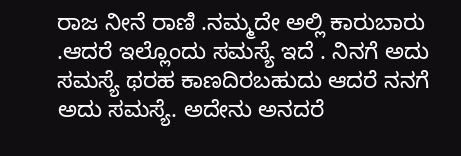ರಾಜ ನೀನೆ ರಾಣಿ .ನಮ್ಮದೇ ಅಲ್ಲಿ ಕಾರುಬಾರು .ಆದರೆ ಇಲ್ಲೊಂದು ಸಮಸ್ಯೆ ಇದೆ . ನಿನಗೆ ಅದು ಸಮಸ್ಯೆ ಥರಹ ಕಾಣದಿರಬಹುದು ಆದರೆ ನನಗೆ ಅದು ಸಮಸ್ಯೆ. ಅದೇನು ಅನದರೆ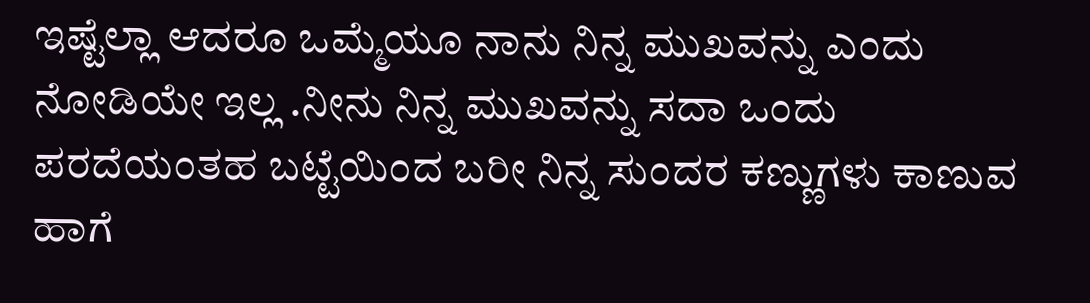ಇಷ್ಟೆಲ್ಲಾ ಆದರೂ ಒಮ್ಮೆಯೂ ನಾನು ನಿನ್ನ ಮುಖವನ್ನು ಎಂದು ನೋಡಿಯೇ ಇಲ್ಲ .ನೀನು ನಿನ್ನ ಮುಖವನ್ನು ಸದಾ ಒಂದು ಪರದೆಯಂತಹ ಬಟ್ಟೆಯಿಂದ ಬರೀ ನಿನ್ನ ಸುಂದರ ಕಣ್ಣುಗಳು ಕಾಣುವ ಹಾಗೆ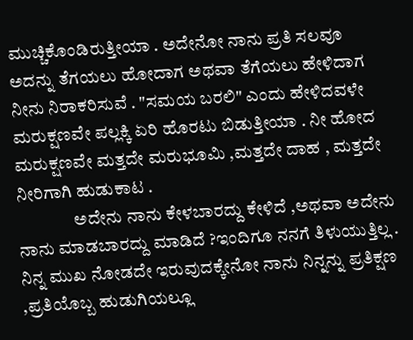ಮುಚ್ಚಿಕೊಂಡಿರುತ್ತೀಯಾ . ಅದೇನೋ ನಾನು ಪ್ರತಿ ಸಲವೂ ಅದನ್ನು ತೆಗಯಲು ಹೋದಾಗ ಅಥವಾ ತೆಗೆಯಲು ಹೇಳಿದಾಗ ನೀನು ನಿರಾಕರಿಸುವೆ . "ಸಮಯ ಬರಲಿ" ಎಂದು ಹೇಳಿದವಳೇ ಮರುಕ್ಷಣವೇ ಪಲ್ಲಕ್ಕಿ ಏರಿ ಹೊರಟು ಬಿಡುತ್ತೀಯಾ . ನೀ ಹೋದ ಮರುಕ್ಷಣವೇ ಮತ್ತದೇ ಮರುಭೂಮಿ ,ಮತ್ತದೇ ದಾಹ , ಮತ್ತದೇ ನೀರಿಗಾಗಿ ಹುಡುಕಾಟ .
                ಅದೇನು ನಾನು ಕೇಳಬಾರದ್ದು ಕೇಳಿದೆ ,ಅಥವಾ ಅದೇನು ನಾನು ಮಾಡಬಾರದ್ದು ಮಾಡಿದೆ ?ಇಂದಿಗೂ ನನಗೆ ತಿಳುಯುತ್ತಿಲ್ಲ . ನಿನ್ನ ಮುಖ ನೋಡದೇ ಇರುವುದಕ್ಕೇನೋ ನಾನು ನಿನ್ನನ್ನು ಪ್ರತಿಕ್ಷಣ ,ಪ್ರತಿಯೊಬ್ಬ ಹುಡುಗಿಯಲ್ಲೂ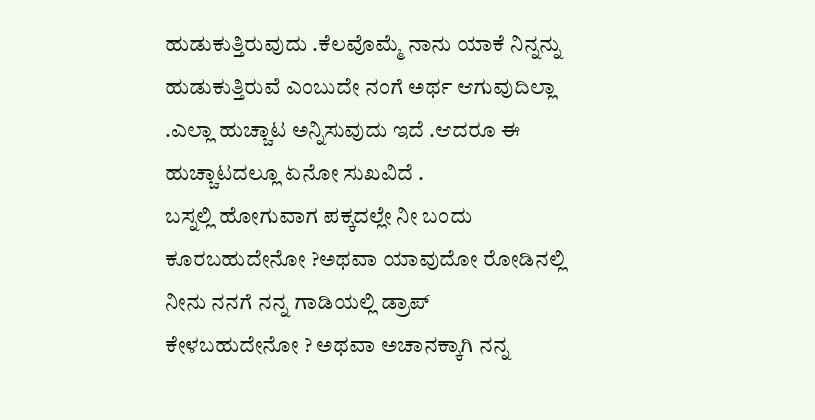ಹುಡುಕುತ್ತಿರುವುದು .ಕೆಲವೊಮ್ಮೆ ನಾನು ಯಾಕೆ ನಿನ್ನನ್ನು ಹುಡುಕುತ್ತಿರುವೆ ಎಂಬುದೇ ನಂಗೆ ಅರ್ಥ ಆಗುವುದಿಲ್ಲಾ .ಎಲ್ಲಾ ಹುಚ್ಚಾಟ ಅನ್ನಿಸುವುದು ಇದೆ .ಆದರೂ ಈ ಹುಚ್ಚಾಟದಲ್ಲೂ ಏನೋ ಸುಖವಿದೆ .
ಬಸ್ನಲ್ಲಿ ಹೋಗುವಾಗ ಪಕ್ಕದಲ್ಲೇ ನೀ ಬಂದು ಕೂರಬಹುದೇನೋ ?ಅಥವಾ ಯಾವುದೋ ರೋಡಿನಲ್ಲಿ ನೀನು ನನಗೆ ನನ್ನ ಗಾಡಿಯಲ್ಲಿ ಡ್ರಾಪ್ ಕೇಳಬಹುದೇನೋ ? ಅಥವಾ ಅಚಾನಕ್ಕಾಗಿ ನನ್ನ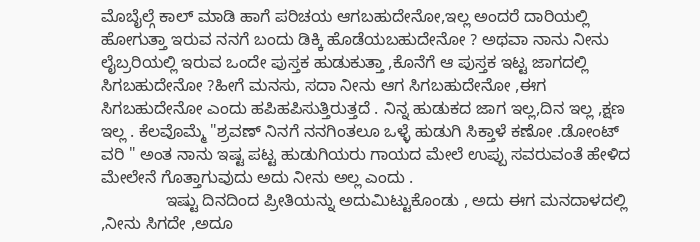ಮೊಬೈಲ್ಗೆ ಕಾಲ್ ಮಾಡಿ ಹಾಗೆ ಪರಿಚಯ ಆಗಬಹುದೇನೋ,ಇಲ್ಲ ಅಂದರೆ ದಾರಿಯಲ್ಲಿ ಹೋಗುತ್ತಾ ಇರುವ ನನಗೆ ಬಂದು ಡಿಕ್ಕಿ ಹೊಡೆಯಬಹುದೇನೋ ? ಅಥವಾ ನಾನು ನೀನು ಲೈಬ್ರರಿಯಲ್ಲಿ ಇರುವ ಒಂದೇ ಪುಸ್ತಕ ಹುಡುಕುತ್ತಾ ,ಕೊನೆಗೆ ಆ ಪುಸ್ತಕ ಇಟ್ಟ ಜಾಗದಲ್ಲಿ ಸಿಗಬಹುದೇನೋ ?ಹೀಗೆ ಮನಸು, ಸದಾ ನೀನು ಆಗ ಸಿಗಬಹುದೇನೋ ,ಈಗ ಸಿಗಬಹುದೇನೋ ಎಂದು ಹಪಿಹಪಿಸುತ್ತಿರುತ್ತದೆ . ನಿನ್ನ ಹುಡುಕದ ಜಾಗ ಇಲ್ಲ,ದಿನ ಇಲ್ಲ ,ಕ್ಷಣ ಇಲ್ಲ . ಕೆಲವೊಮ್ಮೆ "ಶ್ರವಣ್ ನಿನಗೆ ನನಗಿಂತಲೂ ಒಳ್ಳೆ ಹುಡುಗಿ ಸಿಕ್ತಾಳೆ ಕಣೋ .ಡೋಂಟ್ ವರಿ " ಅಂತ ನಾನು ಇಷ್ಟ ಪಟ್ಟ ಹುಡುಗಿಯರು ಗಾಯದ ಮೇಲೆ ಉಪ್ಪು ಸವರುವಂತೆ ಹೇಳಿದ ಮೇಲೇನೆ ಗೊತ್ತಾಗುವುದು ಅದು ನೀನು ಅಲ್ಲ ಎಂದು .
              ಇಷ್ಟು ದಿನದಿಂದ ಪ್ರೀತಿಯನ್ನು ಅದುಮಿಟ್ಟುಕೊಂಡು , ಅದು ಈಗ ಮನದಾಳದಲ್ಲಿ ,ನೀನು ಸಿಗದೇ ,ಅದೂ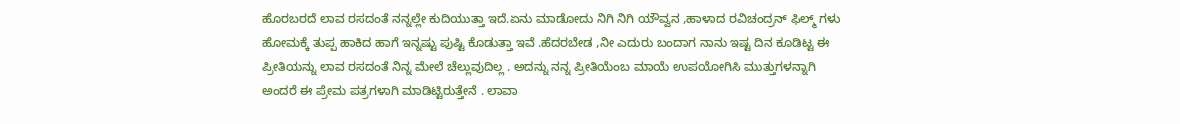ಹೊರಬರದೆ ಲಾವ ರಸದಂತೆ ನನ್ನಲ್ಲೇ ಕುದಿಯುತ್ತಾ ಇದೆ.ಏನು ಮಾಡೋದು ನಿಗಿ ನಿಗಿ ಯೌವ್ವನ ,ಹಾಳಾದ ರವಿಚಂದ್ರನ್ ಫಿಲ್ಮ್ ಗಳು ಹೋಮಕ್ಕೆ ತುಪ್ಪ ಹಾಕಿದ ಹಾಗೆ ಇನ್ನಷ್ಟು ಪುಷ್ಟಿ ಕೊಡುತ್ತಾ ಇವೆ .ಹೆದರಬೇಡ ,ನೀ ಎದುರು ಬಂದಾಗ ನಾನು ಇಷ್ಟ ದಿನ ಕೂಡಿಟ್ಟ ಈ ಪ್ರೀತಿಯನ್ನು ಲಾವ ರಸದಂತೆ ನಿನ್ನ ಮೇಲೆ ಚೆಲ್ಲುವುದಿಲ್ಲ . ಅದನ್ನು ನನ್ನ ಪ್ರೀತಿಯೆಂಬ ಮಾಯೆ ಉಪಯೋಗಿಸಿ ಮುತ್ತುಗಳನ್ನಾಗಿ ಅಂದರೆ ಈ ಪ್ರೇಮ ಪತ್ರಗಳಾಗಿ ಮಾಡಿಟ್ಟಿರುತ್ತೇನೆ . ಲಾವಾ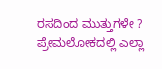ರಸದಿಂದ ಮುತ್ತುಗಳೇ ? ಪ್ರೇಮಲೋಕದಲ್ಲಿ ಎಲ್ಲಾ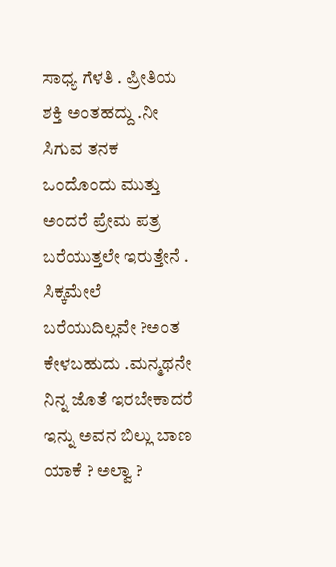ಸಾಧ್ಯ ಗೆಳತಿ . ಪ್ರೀತಿಯ ಶಕ್ತಿ ಅಂತಹದ್ದು .ನೀ ಸಿಗುವ ತನಕ ಒಂದೊಂದು ಮುತ್ತು ಅಂದರೆ ಪ್ರೇಮ ಪತ್ರ ಬರೆಯುತ್ತಲೇ ಇರುತ್ತೇನೆ . ಸಿಕ್ಕಮೇಲೆ ಬರೆಯುದಿಲ್ಲವೇ ?ಅಂತ ಕೇಳಬಹುದು .ಮನ್ಮಥನೇ ನಿನ್ನ ಜೊತೆ ಇರಬೇಕಾದರೆ ಇನ್ನು ಅವನ ಬಿಲ್ಲು ಬಾಣ ಯಾಕೆ ? ಅಲ್ವಾ ?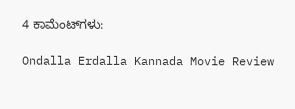4 ಕಾಮೆಂಟ್‌ಗಳು:

Ondalla Erdalla Kannada Movie Review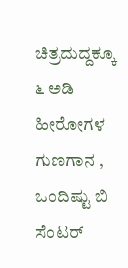ಚಿತ್ರದುದ್ದಕ್ಕೂ ೬ ಅಡಿ ಹೀರೋಗಳ ಗುಣಗಾನ , ಒಂದಿಷ್ಟು ಬಿ ಸೆಂಟರ್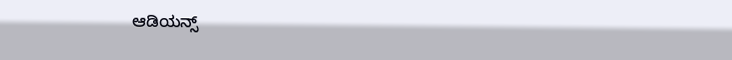ಆಡಿಯನ್ಸ್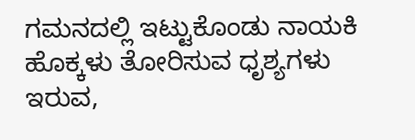ಗಮನದಲ್ಲಿ ಇಟ್ಟುಕೊಂಡು ನಾಯಕಿ ಹೊಕ್ಕಳು ತೋರಿಸುವ ಧೃಶ್ಯಗಳು ಇರುವ,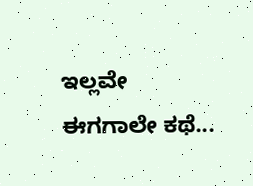ಇಲ್ಲವೇ ಈಗಗಾಲೇ ಕಥೆ...